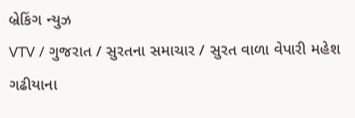બ્રેકિંગ ન્યુઝ
VTV / ગુજરાત / સુરતના સમાચાર / સુરત વાળા વેપારી મહેશ ગઢીયાના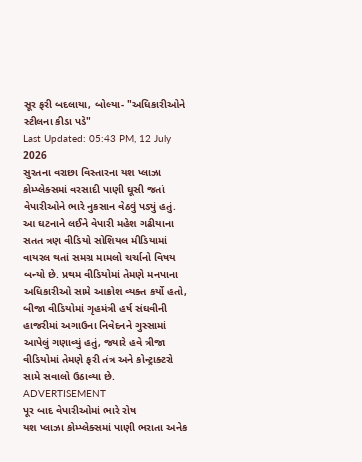સૂર ફરી બદલાયા, બોલ્યા- "અધિકારીઓને સ્ટીલના કીડા પડે"
Last Updated: 05:43 PM, 12 July 2026
સુરતના વરાછા વિસ્તારના યશ પ્લાઝા કોમ્પ્લેક્સમાં વરસાદી પાણી ઘૂસી જતાં વેપારીઓને ભારે નુકસાન વેઠવું પડ્યું હતું. આ ઘટનાને લઈને વેપારી મહેશ ગઢીયાના સતત ત્રણ વીડિયો સોશિયલ મીડિયામાં વાયરલ થતાં સમગ્ર મામલો ચર્ચાનો વિષય બન્યો છે. પ્રથમ વીડિયોમાં તેમણે મનપાના અધિકારીઓ સામે આક્રોશ વ્યક્ત કર્યો હતો, બીજા વીડિયોમાં ગૃહમંત્રી હર્ષ સંઘવીની હાજરીમાં અગાઉના નિવેદનને ગુસ્સામાં આપેલું ગણાવ્યું હતું, જ્યારે હવે ત્રીજા વીડિયોમાં તેમણે ફરી તંત્ર અને કોન્ટ્રાક્ટરો સામે સવાલો ઉઠાવ્યા છે.
ADVERTISEMENT
પૂર બાદ વેપારીઓમાં ભારે રોષ
યશ પ્લાઝા કોમ્પ્લેક્સમાં પાણી ભરાતા અનેક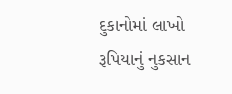દુકાનોમાં લાખો રૂપિયાનું નુકસાન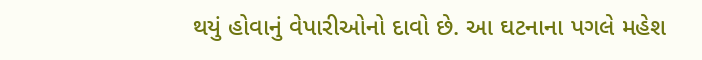થયું હોવાનું વેપારીઓનો દાવો છે. આ ઘટનાના પગલે મહેશ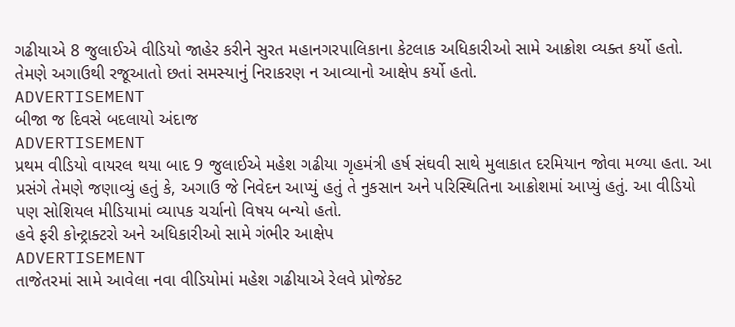ગઢીયાએ 8 જુલાઈએ વીડિયો જાહેર કરીને સુરત મહાનગરપાલિકાના કેટલાક અધિકારીઓ સામે આક્રોશ વ્યક્ત કર્યો હતો. તેમણે અગાઉથી રજૂઆતો છતાં સમસ્યાનું નિરાકરણ ન આવ્યાનો આક્ષેપ કર્યો હતો.
ADVERTISEMENT
બીજા જ દિવસે બદલાયો અંદાજ
ADVERTISEMENT
પ્રથમ વીડિયો વાયરલ થયા બાદ 9 જુલાઈએ મહેશ ગઢીયા ગૃહમંત્રી હર્ષ સંઘવી સાથે મુલાકાત દરમિયાન જોવા મળ્યા હતા. આ પ્રસંગે તેમણે જણાવ્યું હતું કે, અગાઉ જે નિવેદન આપ્યું હતું તે નુકસાન અને પરિસ્થિતિના આક્રોશમાં આપ્યું હતું. આ વીડિયો પણ સોશિયલ મીડિયામાં વ્યાપક ચર્ચાનો વિષય બન્યો હતો.
હવે ફરી કોન્ટ્રાક્ટરો અને અધિકારીઓ સામે ગંભીર આક્ષેપ
ADVERTISEMENT
તાજેતરમાં સામે આવેલા નવા વીડિયોમાં મહેશ ગઢીયાએ રેલવે પ્રોજેક્ટ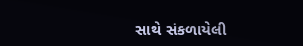સાથે સંકળાયેલી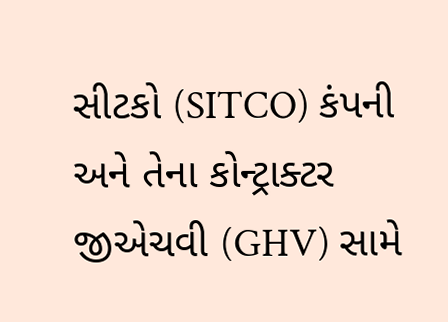સીટકો (SITCO) કંપની અને તેના કોન્ટ્રાક્ટર જીએચવી (GHV) સામે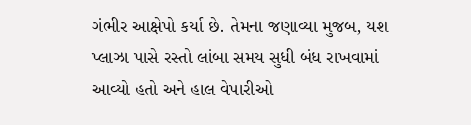ગંભીર આક્ષેપો કર્યા છે. તેમના જણાવ્યા મુજબ, યશ પ્લાઝા પાસે રસ્તો લાંબા સમય સુધી બંધ રાખવામાં આવ્યો હતો અને હાલ વેપારીઓ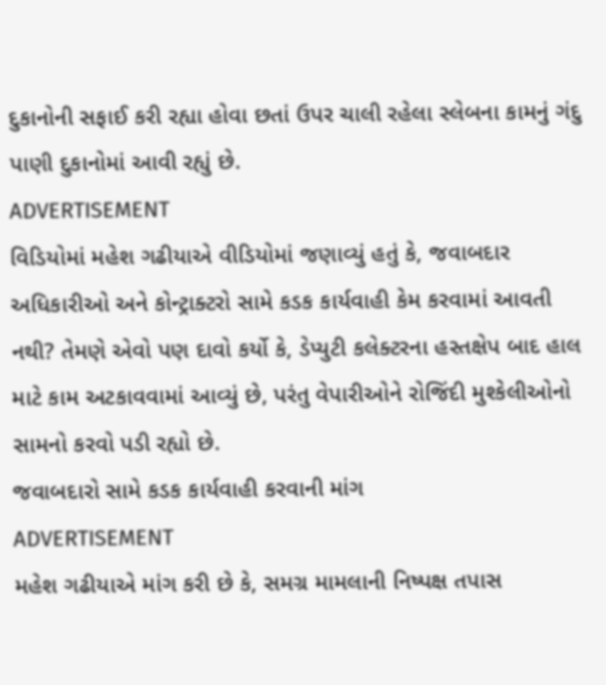દુકાનોની સફાઈ કરી રહ્યા હોવા છતાં ઉપર ચાલી રહેલા સ્લેબના કામનું ગંદુ પાણી દુકાનોમાં આવી રહ્યું છે.
ADVERTISEMENT
વિડિયોમાં મહેશ ગઢીયાએ વીડિયોમાં જણાવ્યું હતું કે, જવાબદાર અધિકારીઓ અને કોન્ટ્રાક્ટરો સામે કડક કાર્યવાહી કેમ કરવામાં આવતી નથી? તેમણે એવો પણ દાવો કર્યો કે, ડેપ્યુટી કલેક્ટરના હસ્તક્ષેપ બાદ હાલ માટે કામ અટકાવવામાં આવ્યું છે, પરંતુ વેપારીઓને રોજિંદી મુશ્કેલીઓનો સામનો કરવો પડી રહ્યો છે.
જવાબદારો સામે કડક કાર્યવાહી કરવાની માંગ
ADVERTISEMENT
મહેશ ગઢીયાએ માંગ કરી છે કે, સમગ્ર મામલાની નિષ્પક્ષ તપાસ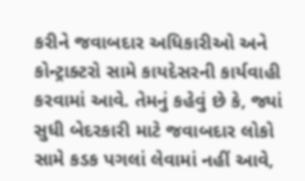કરીને જવાબદાર અધિકારીઓ અને કોન્ટ્રાક્ટરો સામે કાયદેસરની કાર્યવાહી કરવામાં આવે. તેમનું કહેવું છે કે, જ્યાં સુધી બેદરકારી માટે જવાબદાર લોકો સામે કડક પગલાં લેવામાં નહીં આવે,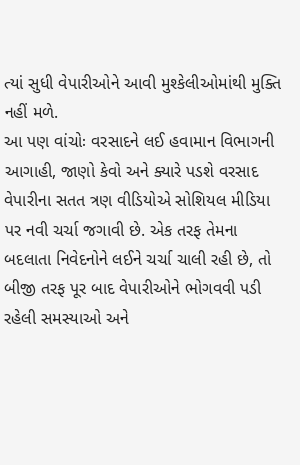ત્યાં સુધી વેપારીઓને આવી મુશ્કેલીઓમાંથી મુક્તિ નહીં મળે.
આ પણ વાંચોઃ વરસાદને લઈ હવામાન વિભાગની આગાહી, જાણો કેવો અને ક્યારે પડશે વરસાદ
વેપારીના સતત ત્રણ વીડિયોએ સોશિયલ મીડિયા પર નવી ચર્ચા જગાવી છે. એક તરફ તેમના બદલાતા નિવેદનોને લઈને ચર્ચા ચાલી રહી છે, તો બીજી તરફ પૂર બાદ વેપારીઓને ભોગવવી પડી રહેલી સમસ્યાઓ અને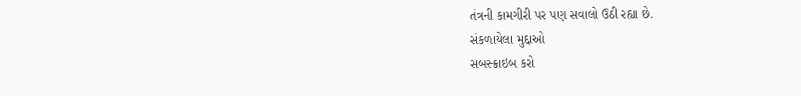તંત્રની કામગીરી પર પણ સવાલો ઉઠી રહ્યા છે.
સંકળાયેલા મુદ્દાઓ
સબસ્ક્રાઇબ કરો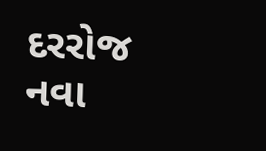દરરોજ નવા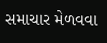સમાચાર મેળવવા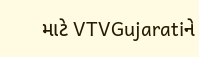માટે VTVGujaratiને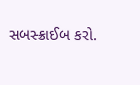સબસ્ક્રાઈબ કરો.